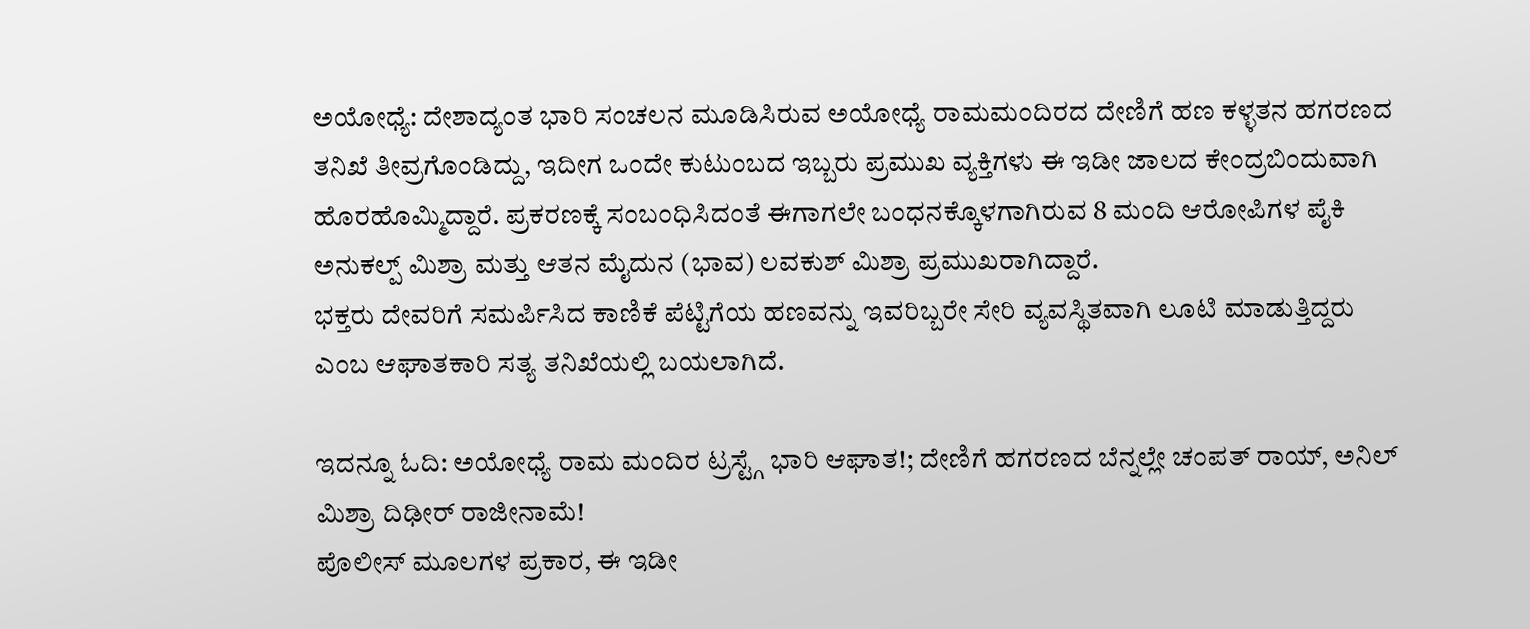ಅಯೋಧ್ಯೆ: ದೇಶಾದ್ಯಂತ ಭಾರಿ ಸಂಚಲನ ಮೂಡಿಸಿರುವ ಅಯೋಧ್ಯೆ ರಾಮಮಂದಿರದ ದೇಣಿಗೆ ಹಣ ಕಳ್ಳತನ ಹಗರಣದ ತನಿಖೆ ತೀವ್ರಗೊಂಡಿದ್ದು, ಇದೀಗ ಒಂದೇ ಕುಟುಂಬದ ಇಬ್ಬರು ಪ್ರಮುಖ ವ್ಯಕ್ತಿಗಳು ಈ ಇಡೀ ಜಾಲದ ಕೇಂದ್ರಬಿಂದುವಾಗಿ ಹೊರಹೊಮ್ಮಿದ್ದಾರೆ. ಪ್ರಕರಣಕ್ಕೆ ಸಂಬಂಧಿಸಿದಂತೆ ಈಗಾಗಲೇ ಬಂಧನಕ್ಕೊಳಗಾಗಿರುವ 8 ಮಂದಿ ಆರೋಪಿಗಳ ಪೈಕಿ ಅನುಕಲ್ಪ್ ಮಿಶ್ರಾ ಮತ್ತು ಆತನ ಮೈದುನ (ಭಾವ) ಲವಕುಶ್ ಮಿಶ್ರಾ ಪ್ರಮುಖರಾಗಿದ್ದಾರೆ.
ಭಕ್ತರು ದೇವರಿಗೆ ಸಮರ್ಪಿಸಿದ ಕಾಣಿಕೆ ಪೆಟ್ಟಿಗೆಯ ಹಣವನ್ನು ಇವರಿಬ್ಬರೇ ಸೇರಿ ವ್ಯವಸ್ಥಿತವಾಗಿ ಲೂಟಿ ಮಾಡುತ್ತಿದ್ದರು ಎಂಬ ಆಘಾತಕಾರಿ ಸತ್ಯ ತನಿಖೆಯಲ್ಲಿ ಬಯಲಾಗಿದೆ.

ಇದನ್ನೂ ಓದಿ: ಅಯೋಧ್ಯೆ ರಾಮ ಮಂದಿರ ಟ್ರಸ್ಟ್ಗೆ ಭಾರಿ ಆಘಾತ!; ದೇಣಿಗೆ ಹಗರಣದ ಬೆನ್ನಲ್ಲೇ ಚಂಪತ್ ರಾಯ್, ಅನಿಲ್ ಮಿಶ್ರಾ ದಿಢೀರ್ ರಾಜೀನಾಮೆ!
ಪೊಲೀಸ್ ಮೂಲಗಳ ಪ್ರಕಾರ, ಈ ಇಡೀ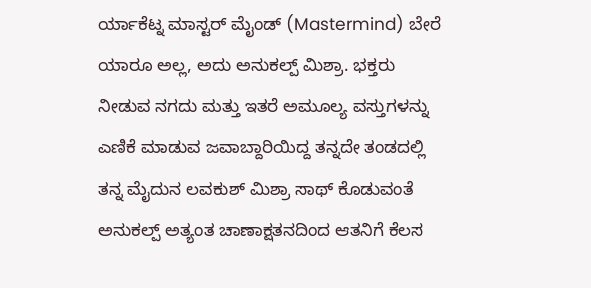ರ್ಯಾಕೆಟ್ನ ಮಾಸ್ಟರ್ ಮೈಂಡ್ (Mastermind) ಬೇರೆ ಯಾರೂ ಅಲ್ಲ, ಅದು ಅನುಕಲ್ಪ್ ಮಿಶ್ರಾ. ಭಕ್ತರು ನೀಡುವ ನಗದು ಮತ್ತು ಇತರೆ ಅಮೂಲ್ಯ ವಸ್ತುಗಳನ್ನು ಎಣಿಕೆ ಮಾಡುವ ಜವಾಬ್ದಾರಿಯಿದ್ದ ತನ್ನದೇ ತಂಡದಲ್ಲಿ ತನ್ನ ಮೈದುನ ಲವಕುಶ್ ಮಿಶ್ರಾ ಸಾಥ್ ಕೊಡುವಂತೆ ಅನುಕಲ್ಪ್ ಅತ್ಯಂತ ಚಾಣಾಕ್ಷತನದಿಂದ ಆತನಿಗೆ ಕೆಲಸ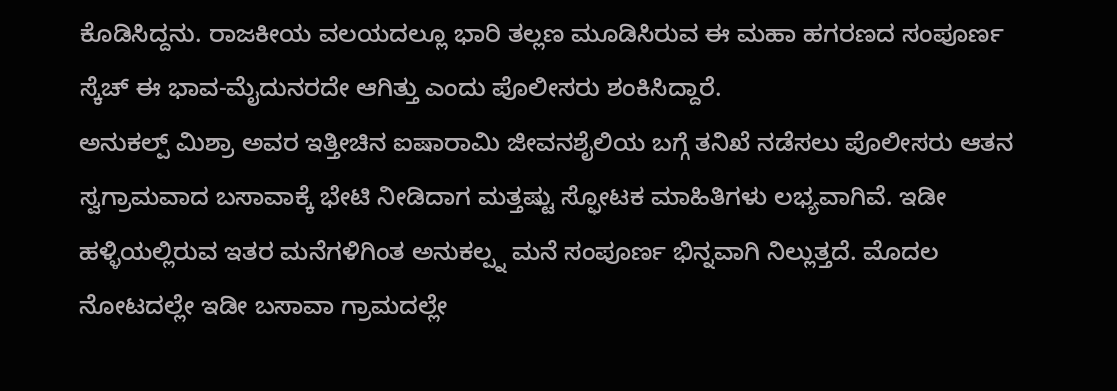ಕೊಡಿಸಿದ್ದನು. ರಾಜಕೀಯ ವಲಯದಲ್ಲೂ ಭಾರಿ ತಲ್ಲಣ ಮೂಡಿಸಿರುವ ಈ ಮಹಾ ಹಗರಣದ ಸಂಪೂರ್ಣ ಸ್ಕೆಚ್ ಈ ಭಾವ-ಮೈದುನರದೇ ಆಗಿತ್ತು ಎಂದು ಪೊಲೀಸರು ಶಂಕಿಸಿದ್ದಾರೆ.
ಅನುಕಲ್ಪ್ ಮಿಶ್ರಾ ಅವರ ಇತ್ತೀಚಿನ ಐಷಾರಾಮಿ ಜೀವನಶೈಲಿಯ ಬಗ್ಗೆ ತನಿಖೆ ನಡೆಸಲು ಪೊಲೀಸರು ಆತನ ಸ್ವಗ್ರಾಮವಾದ ಬಸಾವಾಕ್ಕೆ ಭೇಟಿ ನೀಡಿದಾಗ ಮತ್ತಷ್ಟು ಸ್ಫೋಟಕ ಮಾಹಿತಿಗಳು ಲಭ್ಯವಾಗಿವೆ. ಇಡೀ ಹಳ್ಳಿಯಲ್ಲಿರುವ ಇತರ ಮನೆಗಳಿಗಿಂತ ಅನುಕಲ್ಪ್ನ ಮನೆ ಸಂಪೂರ್ಣ ಭಿನ್ನವಾಗಿ ನಿಲ್ಲುತ್ತದೆ. ಮೊದಲ ನೋಟದಲ್ಲೇ ಇಡೀ ಬಸಾವಾ ಗ್ರಾಮದಲ್ಲೇ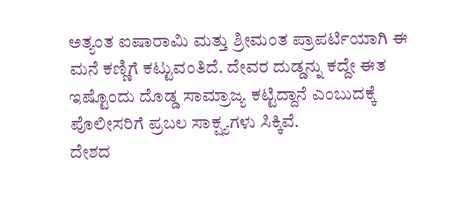ಅತ್ಯಂತ ಐಷಾರಾಮಿ ಮತ್ತು ಶ್ರೀಮಂತ ಪ್ರಾಪರ್ಟಿಯಾಗಿ ಈ ಮನೆ ಕಣ್ಣಿಗೆ ಕಟ್ಟುವಂತಿದೆ. ದೇವರ ದುಡ್ಡನ್ನು ಕದ್ದೇ ಈತ ಇಷ್ಟೊಂದು ದೊಡ್ಡ ಸಾಮ್ರಾಜ್ಯ ಕಟ್ಟಿದ್ದಾನೆ ಎಂಬುದಕ್ಕೆ ಪೊಲೀಸರಿಗೆ ಪ್ರಬಲ ಸಾಕ್ಷ್ಯಗಳು ಸಿಕ್ಕಿವೆ.
ದೇಶದ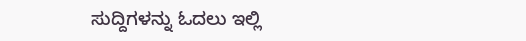ಸುದ್ದಿಗಳನ್ನು ಓದಲು ಇಲ್ಲಿ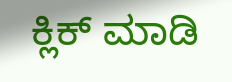ಕ್ಲಿಕ್ ಮಾಡಿ